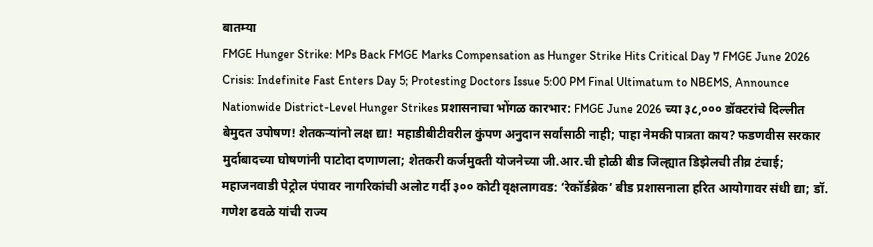बातम्या
FMGE Hunger Strike: MPs Back FMGE Marks Compensation as Hunger Strike Hits Critical Day 7 FMGE June 2026 Crisis: Indefinite Fast Enters Day 5; Protesting Doctors Issue 5:00 PM Final Ultimatum to NBEMS, Announce Nationwide District-Level Hunger Strikes प्रशासनाचा भोंगळ कारभार: FMGE June 2026 च्या ३८,००० डॉक्टरांचे दिल्लीत बेमुदत उपोषण! शेतकऱ्यांनो लक्ष द्या! महाडीबीटीवरील कुंपण अनुदान सर्वांसाठी नाही; पाहा नेमकी पात्रता काय? फडणवीस सरकार मुर्दाबादच्या घोषणांनी पाटोदा दणाणला; शेतकरी कर्जमुक्ती योजनेच्या जी.आर.ची होळी बीड जिल्ह्यात डिझेलची तीव्र टंचाई; महाजनवाडी पेट्रोल पंपावर नागरिकांची अलोट गर्दी ३०० कोटी वृक्षलागवड: ‘रेकॉर्डब्रेक’ बीड प्रशासनाला हरित आयोगावर संधी द्या; डॉ. गणेश ढवळे यांची राज्य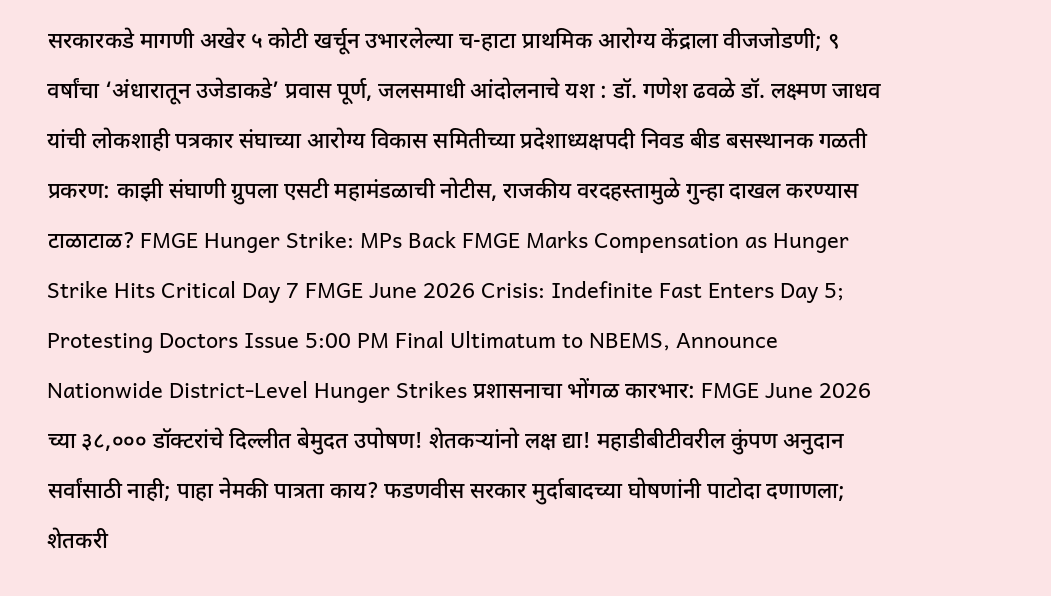सरकारकडे मागणी अखेर ५ कोटी खर्चून उभारलेल्या च-हाटा प्राथमिक आरोग्य केंद्राला वीजजोडणी; ९ वर्षांचा ‘अंधारातून उजेडाकडे’ प्रवास पूर्ण, जलसमाधी आंदोलनाचे यश : डॉ. गणेश ढवळे डॉ. लक्ष्मण जाधव यांची लोकशाही पत्रकार संघाच्या आरोग्य विकास समितीच्या प्रदेशाध्यक्षपदी निवड बीड बसस्थानक गळती प्रकरण: काझी संघाणी ग्रुपला एसटी महामंडळाची नोटीस, राजकीय वरदहस्तामुळे गुन्हा दाखल करण्यास टाळाटाळ? FMGE Hunger Strike: MPs Back FMGE Marks Compensation as Hunger Strike Hits Critical Day 7 FMGE June 2026 Crisis: Indefinite Fast Enters Day 5; Protesting Doctors Issue 5:00 PM Final Ultimatum to NBEMS, Announce Nationwide District-Level Hunger Strikes प्रशासनाचा भोंगळ कारभार: FMGE June 2026 च्या ३८,००० डॉक्टरांचे दिल्लीत बेमुदत उपोषण! शेतकऱ्यांनो लक्ष द्या! महाडीबीटीवरील कुंपण अनुदान सर्वांसाठी नाही; पाहा नेमकी पात्रता काय? फडणवीस सरकार मुर्दाबादच्या घोषणांनी पाटोदा दणाणला; शेतकरी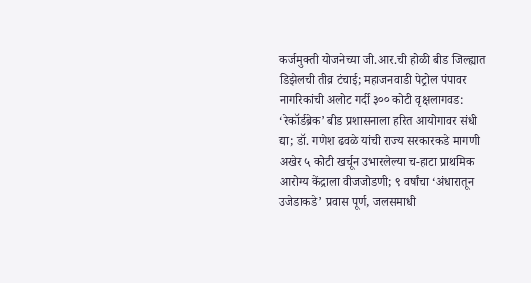कर्जमुक्ती योजनेच्या जी.आर.ची होळी बीड जिल्ह्यात डिझेलची तीव्र टंचाई; महाजनवाडी पेट्रोल पंपावर नागरिकांची अलोट गर्दी ३०० कोटी वृक्षलागवड: ‘रेकॉर्डब्रेक’ बीड प्रशासनाला हरित आयोगावर संधी द्या; डॉ. गणेश ढवळे यांची राज्य सरकारकडे मागणी अखेर ५ कोटी खर्चून उभारलेल्या च-हाटा प्राथमिक आरोग्य केंद्राला वीजजोडणी; ९ वर्षांचा ‘अंधारातून उजेडाकडे’ प्रवास पूर्ण, जलसमाधी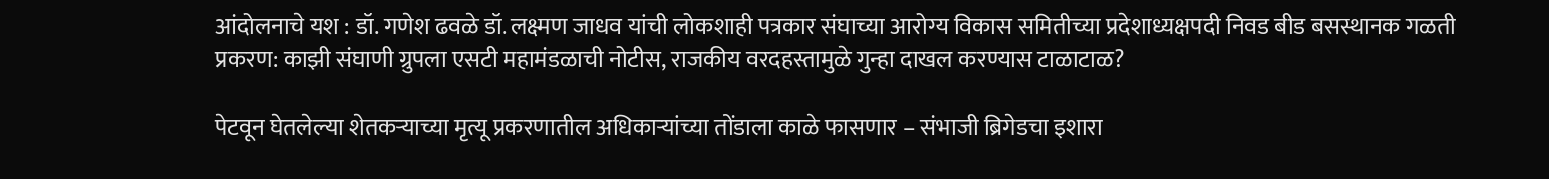आंदोलनाचे यश : डॉ. गणेश ढवळे डॉ. लक्ष्मण जाधव यांची लोकशाही पत्रकार संघाच्या आरोग्य विकास समितीच्या प्रदेशाध्यक्षपदी निवड बीड बसस्थानक गळती प्रकरण: काझी संघाणी ग्रुपला एसटी महामंडळाची नोटीस, राजकीय वरदहस्तामुळे गुन्हा दाखल करण्यास टाळाटाळ?

पेटवून घेतलेल्या शेतकऱ्याच्या मृत्यू प्रकरणातील अधिकाऱ्यांच्या तोंडाला काळे फासणार – संभाजी ब्रिगेडचा इशारा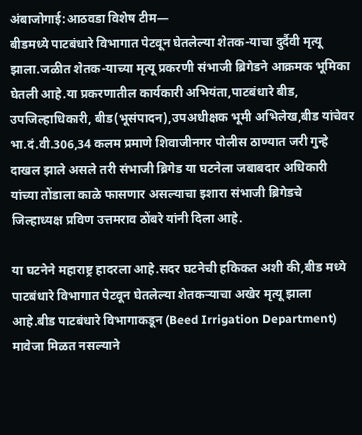अंबाजोगाई:आठवडा विशेष टीम―
बीडमध्ये पाटबंधारे विभागात पेटवून घेतलेल्या शेतक-याचा दुर्दैवी मृत्यू झाला.जळीत शेतक-याच्या मृत्यू प्रकरणी संभाजी ब्रिगेडने आक्रमक भूमिका घेतली आहे.या प्रकरणातील कार्यकारी अभियंता,पाटबंधारे बीड, उपजिल्हाधिकारी, बीड(भूसंपादन),उपअधीक्षक भूमी अभिलेख,बीड यांचेवर भा.दं.वी.306,34 कलम प्रमाणे शिवाजीनगर पोलीस ठाण्यात जरी गुन्हे दाखल झाले असले तरी संभाजी ब्रिगेड या घटनेला जबाबदार अधिकारी यांच्या तोंडाला काळे फासणार असल्याचा इशारा संभाजी ब्रिगेडचे जिल्हाध्यक्ष प्रविण उत्तमराव ठोंबरे यांनी दिला आहे.

या घटनेने महाराष्ट्र हादरला आहे.सदर घटनेची हकिकत अशी की,बीड मध्ये पाटबंधारे विभागात पेटवून घेतलेल्या शेतकऱ्याचा अखेर मृत्यू झाला आहे.बीड पाटबंधारे विभागाकडून (Beed Irrigation Department) मावेजा मिळत नसल्याने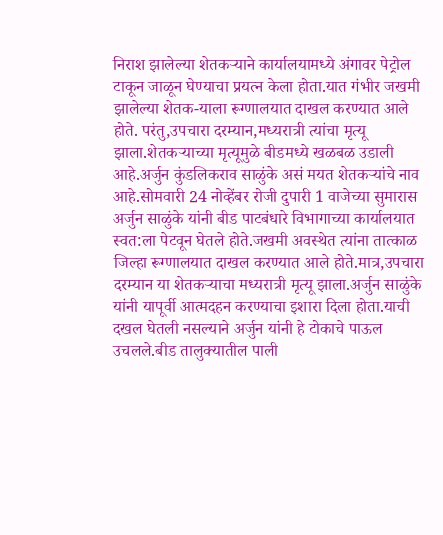निराश झालेल्या शेतकर्‍याने कार्यालयामध्ये अंगावर पेट्रोल टाकून जाळून घेण्याचा प्रयत्न केला होता.यात गंभीर जखमी झालेल्या शेतक-याला रूग्णालयात दाखल करण्यात आले होते. परंतु,उपचारा दरम्यान,मध्यरात्री त्यांचा मृत्यू झाला.शेतकऱ्याच्या मृत्यूमुळे बीडमध्ये खळबळ उडाली आहे.अर्जुन कुंडलिकराव साळुंके असं मयत शेतकऱ्यांचे नाव आहे.सोमवारी 24 नोव्हेंबर रोजी दुपारी 1 वाजेच्या सुमारास अर्जुन साळुंके यांनी बीड पाटबंधारे विभागाच्या कार्यालयात स्वत:ला पेटवून घेतले होते.जखमी अवस्थेत त्यांना तात्काळ जिल्हा रूग्णालयात दाखल करण्यात आले होते.मात्र,उपचारा दरम्यान या शेतकऱ्याचा मध्यरात्री मृत्यू झाला.अर्जुन साळुंके यांनी यापूर्वी आत्मदहन करण्याचा इशारा दिला होता.याची दखल घेतली नसल्याने अर्जुन यांनी हे टोकाचे पाऊल उचलले.बीड तालुक्यातील पाली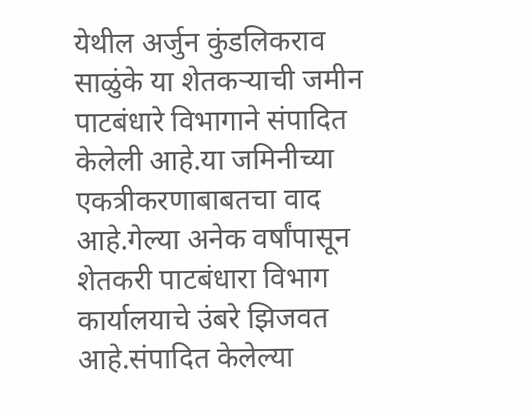येथील अर्जुन कुंडलिकराव साळुंके या शेतकर्‍याची जमीन पाटबंधारे विभागाने संपादित केलेली आहे.या जमिनीच्या एकत्रीकरणाबाबतचा वाद आहे.गेल्या अनेक वर्षांपासून शेतकरी पाटबंधारा विभाग कार्यालयाचे उंबरे झिजवत आहे.संपादित केलेल्या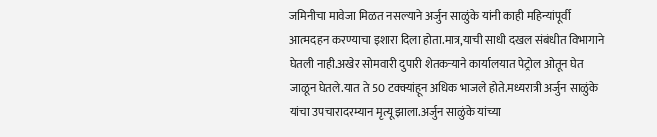जमिनीचा मावेजा मिळत नसल्याने अर्जुन साळुंके यांनी काही महिन्यांपूर्वी आत्मदहन करण्याचा इशारा दिला होता.मात्र,याची साधी दखल संबंधीत विभागाने घेतली नाही.अखेर सोमवारी दुपारी शेतकर्‍याने कार्यालयात पेट्रोल ओतून घेत जाळून घेतले.यात ते 50 टक्क्यांहून अधिक भाजले होते.मध्यरात्री अर्जुन साळुंके यांचा उपचारादरम्यान मृत्यू झाला.अर्जुन साळुंके यांच्या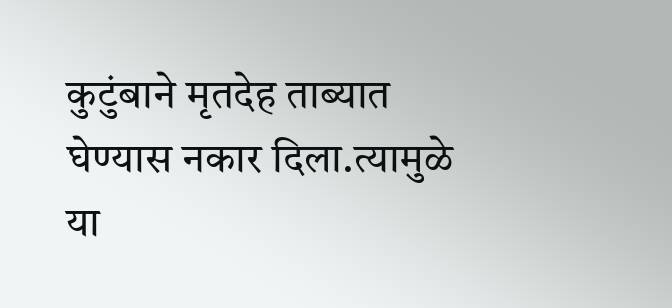कुटुंबाने मृतदेह ताब्यात घेण्यास नकार दिला.त्यामुळे या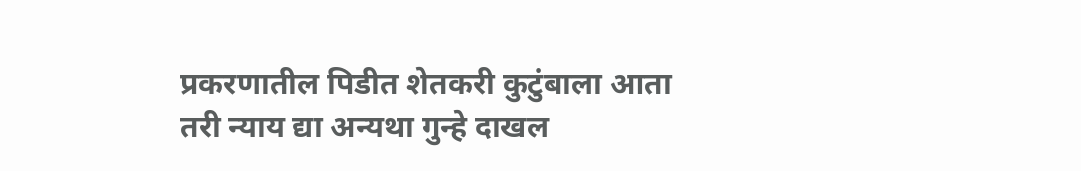प्रकरणातील पिडीत शेतकरी कुटुंबाला आता तरी न्याय द्या अन्यथा गुन्हे दाखल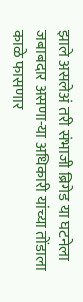झाले असलेअं तरी संभाजी ब्रिगेड या घटनेला जबाबदार असणा-या अधिकारी यांच्या तोंडाला काळे फासणार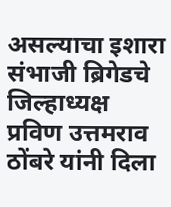असल्याचा इशारा संभाजी ब्रिगेडचे जिल्हाध्यक्ष प्रविण उत्तमराव ठोंबरे यांनी दिला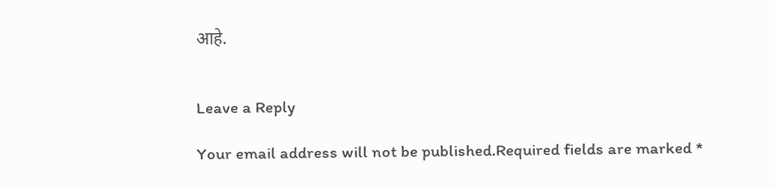आहे.


Leave a Reply

Your email address will not be published.Required fields are marked *